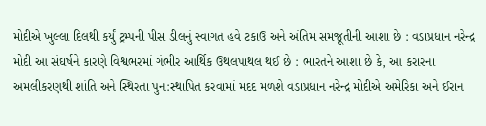મોદીએ ખુલ્લા દિલથી કર્યું ટ્રમ્પની પીસ ડીલનું સ્વાગત હવે ટકાઉ અને અંતિમ સમજૂતીની આશા છે : વડાપ્રધાન નરેન્દ્ર મોદી આ સંઘર્ષને કારણે વિશ્વભરમાં ગંભીર આર્થિક ઉથલપાથલ થઈ છે : ભારતને આશા છે કે, આ કરારના અમલીકરણથી શાંતિ અને સ્થિરતા પુન:સ્થાપિત કરવામાં મદદ મળશે વડાપ્રધાન નરેન્દ્ર મોદીએ અમેરિકા અને ઈરાન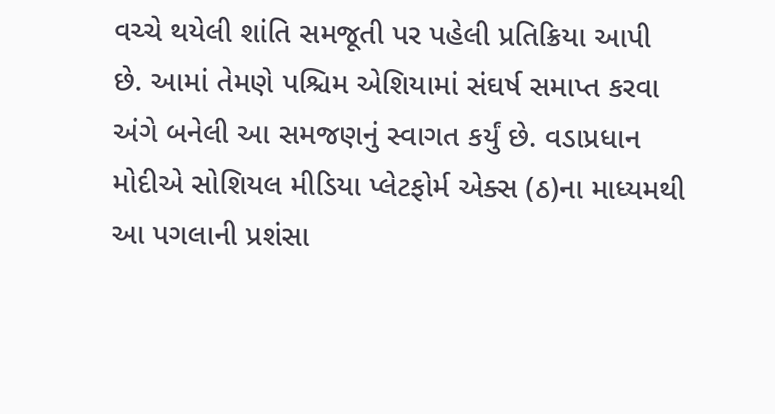વચ્ચે થયેલી શાંતિ સમજૂતી પર પહેલી પ્રતિક્રિયા આપી છે. આમાં તેમણે પશ્ચિમ એશિયામાં સંઘર્ષ સમાપ્ત કરવા અંગે બનેલી આ સમજણનું સ્વાગત કર્યું છે. વડાપ્રધાન મોદીએ સોશિયલ મીડિયા પ્લેટફોર્મ એક્સ (ઠ)ના માધ્યમથી આ પગલાની પ્રશંસા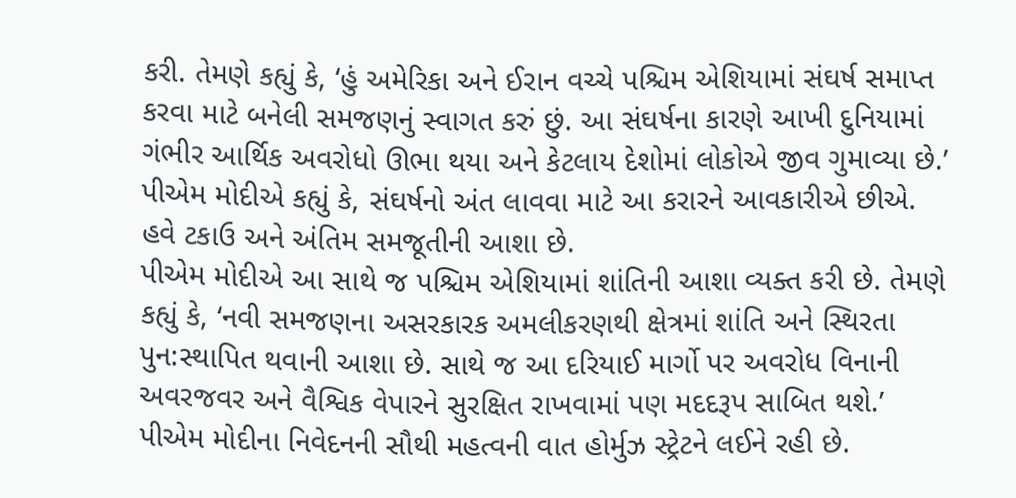કરી. તેમણે કહ્યું કે, ‘હું અમેરિકા અને ઈરાન વચ્ચે પશ્ચિમ એશિયામાં સંઘર્ષ સમાપ્ત કરવા માટે બનેલી સમજણનું સ્વાગત કરું છું. આ સંઘર્ષના કારણે આખી દુનિયામાં ગંભીર આર્થિક અવરોધો ઊભા થયા અને કેટલાય દેશોમાં લોકોએ જીવ ગુમાવ્યા છે.’ પીએમ મોદીએ કહ્યું કે, સંઘર્ષનો અંત લાવવા માટે આ કરારને આવકારીએ છીએ. હવે ટકાઉ અને અંતિમ સમજૂતીની આશા છે.
પીએમ મોદીએ આ સાથે જ પશ્ચિમ એશિયામાં શાંતિની આશા વ્યક્ત કરી છે. તેમણે કહ્યું કે, ‘નવી સમજણના અસરકારક અમલીકરણથી ક્ષેત્રમાં શાંતિ અને સ્થિરતા પુન:સ્થાપિત થવાની આશા છે. સાથે જ આ દરિયાઈ માર્ગો પર અવરોધ વિનાની અવરજવર અને વૈશ્વિક વેપારને સુરક્ષિત રાખવામાં પણ મદદરૂપ સાબિત થશે.’
પીએમ મોદીના નિવેદનની સૌથી મહત્વની વાત હોર્મુઝ સ્ટ્રેટને લઈને રહી છે.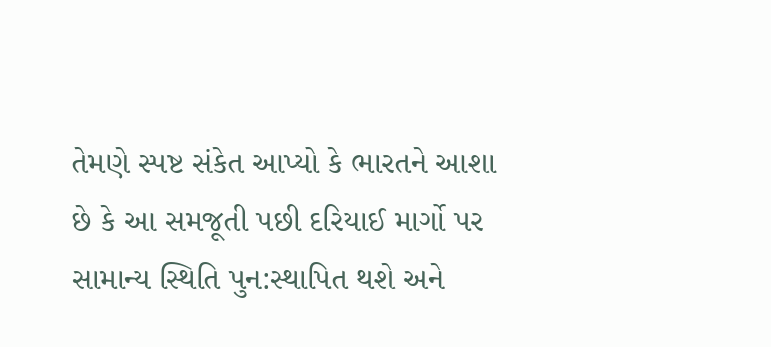તેમણે સ્પષ્ટ સંકેત આપ્યો કે ભારતને આશા છે કે આ સમજૂતી પછી દરિયાઈ માર્ગો પર સામાન્ય સ્થિતિ પુન:સ્થાપિત થશે અને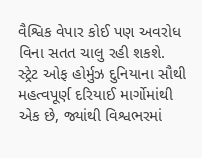વૈશ્વિક વેપાર કોઈ પણ અવરોધ વિના સતત ચાલુ રહી શકશે. સ્ટ્રેટ ઓફ હોર્મુઝ દુનિયાના સૌથી મહત્વપૂર્ણ દરિયાઈ માર્ગોમાંથી એક છે, જ્યાંથી વિશ્વભરમાં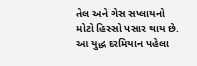તેલ અને ગેસ સપ્લાયનો મોટો હિસ્સો પસાર થાય છે. આ યુદ્ધ દરમિયાન પહેલા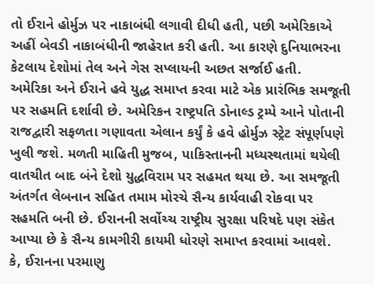તો ઈરાને હોર્મુઝ પર નાકાબંધી લગાવી દીધી હતી, પછી અમેરિકાએ અહીં બેવડી નાકાબંધીની જાહેરાત કરી હતી. આ કારણે દુનિયાભરના કેટલાય દેશોમાં તેલ અને ગેસ સપ્લાયની અછત સર્જાઈ હતી.
અમેરિકા અને ઈરાને હવે યુદ્ધ સમાપ્ત કરવા માટે એક પ્રારંભિક સમજૂતી પર સહમતિ દર્શાવી છે. અમેરિકન રાષ્ટ્રપતિ ડોનાલ્ડ ટ્રમ્પે આને પોતાની રાજદ્વારી સફળતા ગણાવતા એલાન કર્યું કે હવે હોર્મુઝ સ્ટ્રેટ સંપૂર્ણપણે ખુલી જશે. મળતી માહિતી મુજબ, પાકિસ્તાનની મધ્યસ્થતામાં થયેલી વાતચીત બાદ બંને દેશો યુદ્ધવિરામ પર સહમત થયા છે. આ સમજૂતી અંતર્ગત લેબનાન સહિત તમામ મોરચે સૈન્ય કાર્યવાહી રોકવા પર સહમતિ બની છે. ઈરાનની સર્વોચ્ચ રાષ્ટ્રીય સુરક્ષા પરિષદે પણ સંકેત આપ્યા છે કે સૈન્ય કામગીરી કાયમી ધોરણે સમાપ્ત કરવામાં આવશે.
કે, ઈરાનના પરમાણુ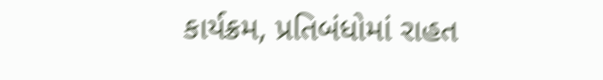કાર્યક્રમ, પ્રતિબંધોમાં રાહત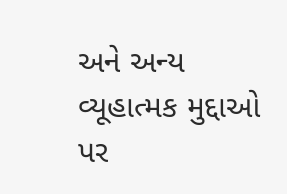અને અન્ય વ્યૂહાત્મક મુદ્દાઓ પર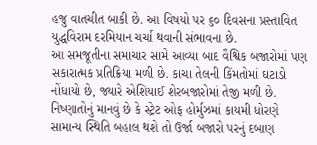હજુ વાતચીત બાકી છે. આ વિષયો પર ૬૦ દિવસના પ્રસ્તાવિત યુદ્ધવિરામ દરમિયાન ચર્ચા થવાની સંભાવના છે.
આ સમજૂતીના સમાચાર સામે આવ્યા બાદ વૈશ્વિક બજારોમાં પણ સકારાત્મક પ્રતિક્રિયા મળી છે. કાચા તેલની કિંમતોમાં ઘટાડો નોંધાયો છે, જ્યારે એશિયાઈ શેરબજારોમાં તેજી મળી છે. નિષ્ણાતોનું માનવું છે કે સ્ટ્રેટ ઓફ હોર્મુઝમાં કાયમી ધોરણે સામાન્ય સ્થિતિ બહાલ થશે તો ઉર્જા બજારો પરનું દબાણ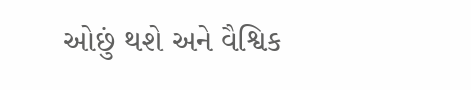ઓછું થશે અને વૈશ્વિક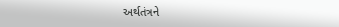અર્થતંત્રને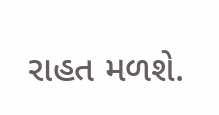રાહત મળશે.